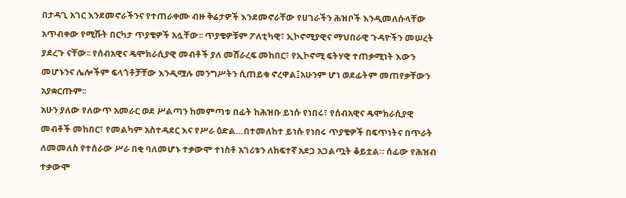በታዳጊ አገር እንደመኖራችንና የተጠራቀሙ ብዙ ቅሬታዎች እንደመኖራቸው የሀገራችን ሕዝቦች እንዲመለሱላቸው አጥብቀው የሚሹት በርካታ ጥያቄዎች አሏቸው፡፡ ጥያቄዎቹም ፖለቲካዊ፣ ኢኮኖሚያዊና ማህበራዊ ጉዳዮችን መሠረት ያደረጉ ናቸው፡፡ የሰብአዊና ዴሞክራሲያዊ መብቶች ያለ መሸራረፍ መከበር፣ የኢኮኖሚ ፍትሃዊ ተጠቃሚነት እውን መሆኑንና ሌሎችም ፍላጎቶቻቸው እንዲሟሉ መንግሥትን ሲጠይቁ ኖረዋል፤አሁንም ሆነ ወደፊትም መጠየቃቸውን አያቋርጡም፡፡
አሁን ያለው የለውጥ አመራር ወደ ሥልጣን ከመምጣቱ በፊት ከሕዝቡ ይነሱ የነበሩ፣ የሰብአዊና ዴሞክራሲያዊ መብቶች መከበር፣ የመልካም አስተዳደር እና የሥራ ዕድል…በተመለከተ ይነሱ የነበሩ ጥያቄዎች በፍጥነትና በጥራት ለመመለስ የተሰራው ሥራ በቂ ባለመሆኑ ተቃውሞ ተነስቶ አገሪቱን ለከፍተኛ አደጋ አጋልጧት ቆይቷል። ሰፊው የሕዝብ ተቃውሞ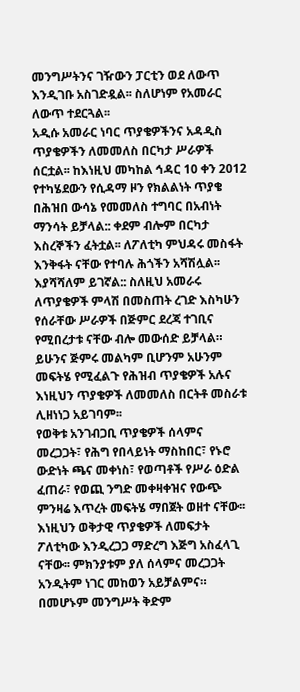መንግሥትንና ገዥውን ፓርቲን ወደ ለውጥ እንዲገቡ አስገድዷል፡፡ ስለሆነም የአመራር ለውጥ ተደርጓል፡፡
አዲሱ አመራር ነባር ጥያቄዎችንና አዳዲስ ጥያቄዎችን ለመመለስ በርካታ ሥራዎች ሰርቷል፡፡ ከእነዚህ መካከል ኅዳር 10 ቀን 2012 የተካሄደውን የሲዳማ ዞን የክልልነት ጥያቄ በሕዝበ ውሳኔ የመመለስ ተግባር በአብነት ማንሳት ይቻላል:: ቀደም ብሎም በርካታ እስረኞችን ፈትቷል፡፡ ለፖለቲካ ምህዳሩ መስፋት እንቅፋት ናቸው የተባሉ ሕጎችን አሻሽሏል፡፡ እያሻሻለም ይገኛል:: ስለዚህ አመራሩ ለጥያቄዎች ምላሽ በመስጠት ረገድ እስካሁን የሰራቸው ሥራዎች በጅምር ደረጃ ተገቢና የሚበረታቱ ናቸው ብሎ መውሰድ ይቻላል። ይሁንና ጅምሩ መልካም ቢሆንም አሁንም መፍትሄ የሚፈልጉ የሕዝብ ጥያቄዎች አሉና እነዚህን ጥያቄዎች ለመመለስ በርትቶ መስራቱ ሊዘነነጋ አይገባም፡፡
የወቅቱ አንገብጋቢ ጥያቄዎች ሰላምና መረጋጋት፣ የሕግ የበላይነት ማስከበር፣ የኑሮ ውድነት ጫና መቀነስ፣ የወጣቶች የሥራ ዕድል ፈጠራ፣ የወጪ ንግድ መቀዛቀዝና የውጭ ምንዛሬ እጥረት መፍትሄ ማበጀት ወዘተ ናቸው፡፡ እነዚህን ወቅታዊ ጥያቄዎች ለመፍታት ፖለቲካው እንዲረጋጋ ማድረግ እጅግ አስፈላጊ ናቸው፡፡ ምክንያቱም ያለ ሰላምና መረጋጋት አንዲትም ነገር መከወን አይቻልምና። በመሆኑም መንግሥት ቅድም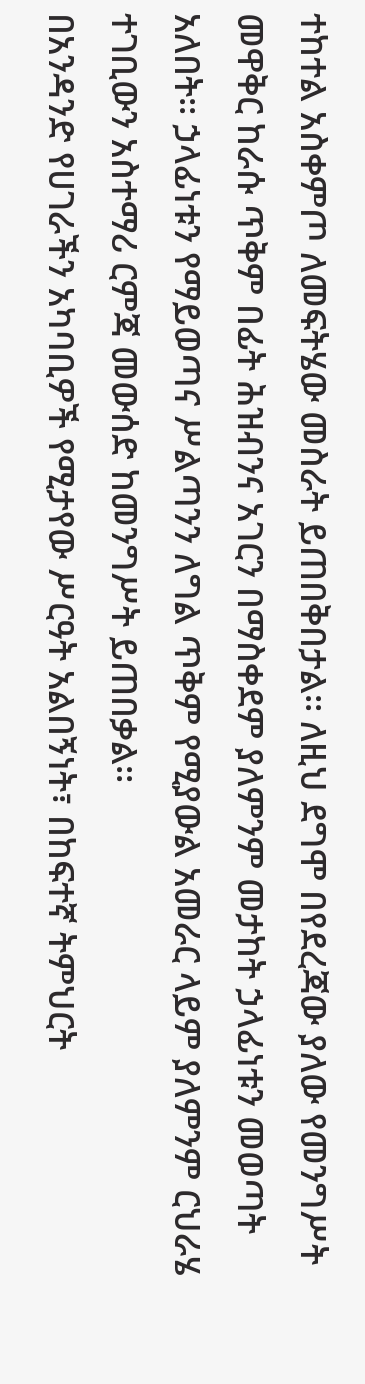ተከተል አስቀምጦ ለመፍትሄው መስራት ይጠበቅበታል፡፡ ለዚህ ደግሞ በየደረጃው ያለው የመንግሥት መዋቅር ከራሱ ጥቅም በፊት ሕዝብንና አገርን በማስቀደም ያለምንም መታከት ኃላፊነቱን መወጣት አለበት፡፡ ኃላፊነቱን የማይወጣና ሥልጣንን ለግል ጥቅም የሚያውል አመራር ላይም ያለምንም ርህራሄ ተገቢውን አስተማሪ ርምጃ መውሰድ ከመንግሥት ይጠበቃል፡፡
በአንዳንድ የሀገራችን አካባቢዎች የሚታየው ሥርዓት አልበኝነት፣ በከፍተኛ ትምህርት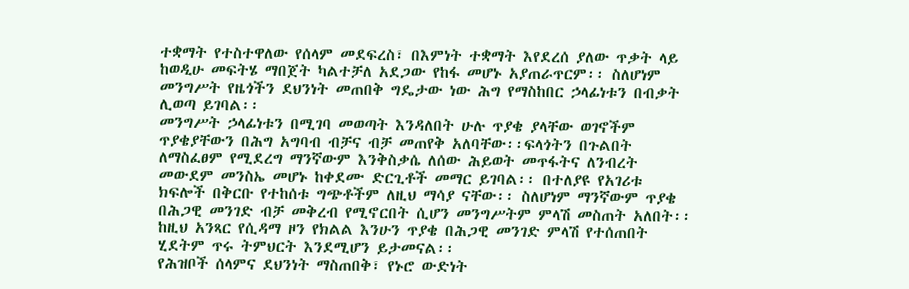ተቋማት የተስተዋለው የሰላም መደፍረስ፣ በእምነት ተቋማት እየደረሰ ያለው ጥቃት ላይ ከወዲሁ መፍትሄ ማበጀት ካልተቻለ አደጋው የከፋ መሆኑ አያጠራጥርም፡፡ ስለሆነም መንግሥት የዜጎችን ደህንነት መጠበቅ ግዴታው ነው ሕግ የማስከበር ኃላፊነቱን በብቃት ሊወጣ ይገባል፡፡
መንግሥት ኃላፊነቱን በሚገባ መወጣት እንዳለበት ሁሉ ጥያቄ ያላቸው ወገኖችም ጥያቄያቸውን በሕግ አግባብ ብቻና ብቻ መጠየቅ አለባቸው፡፡ፍላጎትን በጉልበት ለማስፈፀም የሚደረግ ማንኛውም እንቅስቃሴ ለሰው ሕይወት መጥፋትና ለንብረት መውደም መንስኤ መሆኑ ከቀደሙ ድርጊቶች መማር ይገባል፡፡ በተለያዩ የአገሪቱ ክፍሎች በቅርቡ የተከሰቱ ግጭቶችም ለዚህ ማሳያ ናቸው፡፡ ስለሆነም ማንኛውም ጥያቄ በሕጋዊ መንገድ ብቻ መቅረብ የሚኖርበት ሲሆን መንግሥትም ምላሽ መስጠት አለበት፡፡ ከዚህ አንጻር የሲዳማ ዞን የክልል እንሁን ጥያቄ በሕጋዊ መንገድ ምላሽ የተሰጠበት ሂደትም ጥሩ ትምህርት እንደሚሆን ይታመናል፡፡
የሕዝቦች ሰላምና ደህንነት ማስጠበቅ፣ የኑሮ ውድነት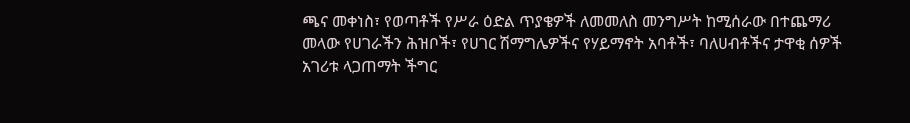ጫና መቀነስ፣ የወጣቶች የሥራ ዕድል ጥያቄዎች ለመመለስ መንግሥት ከሚሰራው በተጨማሪ መላው የሀገራችን ሕዝቦች፣ የሀገር ሽማግሌዎችና የሃይማኖት አባቶች፣ ባለሀብቶችና ታዋቂ ሰዎች አገሪቱ ላጋጠማት ችግር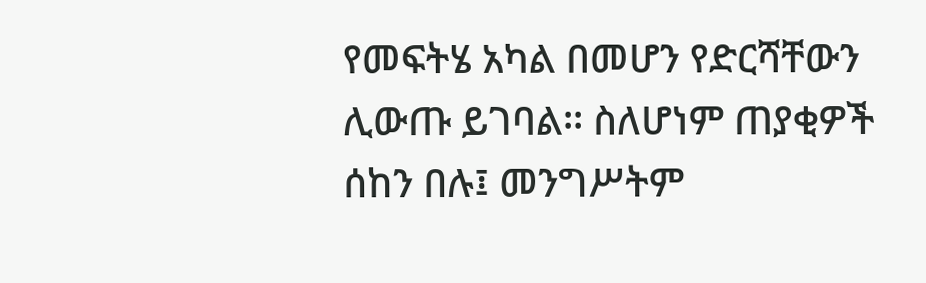የመፍትሄ አካል በመሆን የድርሻቸውን ሊውጡ ይገባል፡፡ ስለሆነም ጠያቂዎች ሰከን በሉ፤ መንግሥትም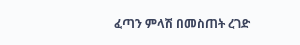ፈጣን ምላሽ በመስጠት ረገድ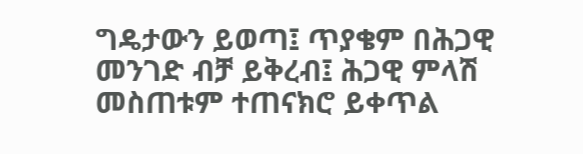ግዴታውን ይወጣ፤ ጥያቄም በሕጋዊ መንገድ ብቻ ይቅረብ፤ ሕጋዊ ምላሽ መስጠቱም ተጠናክሮ ይቀጥል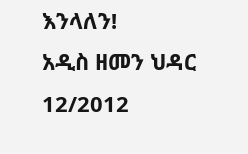እንላለን!
አዲስ ዘመን ህዳር 12/2012